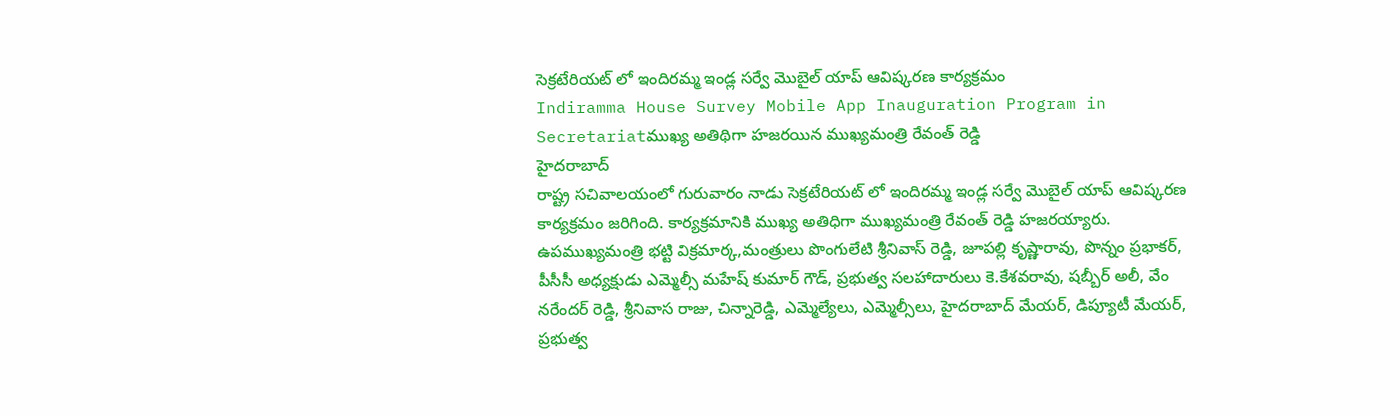సెక్రటేరియట్ లో ఇందిరమ్మ ఇండ్ల సర్వే మొబైల్ యాప్ ఆవిష్కరణ కార్యక్రమం
Indiramma House Survey Mobile App Inauguration Program in Secretariatముఖ్య అతిథిగా హజరయిన ముఖ్యమంత్రి రేవంత్ రెడ్డి
హైదరాబాద్
రాష్ట్ర సచివాలయంలో గురువారం నాడు సెక్రటేరియట్ లో ఇందిరమ్మ ఇండ్ల సర్వే మొబైల్ యాప్ ఆవిష్కరణ కార్యక్రమం జరిగింది. కార్యక్రమానికి ముఖ్య అతిధిగా ముఖ్యమంత్రి రేవంత్ రెడ్డి హజరయ్యారు.
ఉపముఖ్యమంత్రి భట్టి విక్రమార్క,మంత్రులు పొంగులేటి శ్రీనివాస్ రెడ్డి, జూపల్లి కృష్ణారావు, పొన్నం ప్రభాకర్, పీసీసీ అధ్యక్షుడు ఎమ్మెల్సీ మహేష్ కుమార్ గౌడ్, ప్రభుత్వ సలహాదారులు కె.కేశవరావు, షబ్బీర్ అలీ, వేం
నరేందర్ రెడ్డి, శ్రీనివాస రాజు, చిన్నారెడ్డి, ఎమ్మెల్యేలు, ఎమ్మెల్సీలు, హైదరాబాద్ మేయర్, డిప్యూటీ మేయర్, ప్రభుత్వ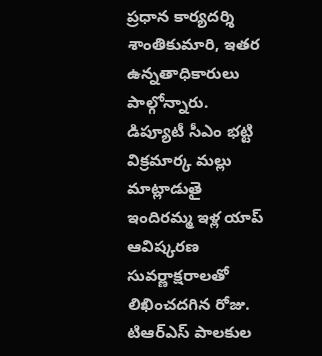ప్రధాన కార్యదర్శి శాంతికుమారి, ఇతర ఉన్నతాధికారులు పాల్గోన్నారు.
డిప్యూటీ సీఎం భట్టి విక్రమార్క మల్లు మాట్లాడుతై ఇందిరమ్మ ఇళ్ల యాప్ ఆవిష్కరణ సువర్ణాక్షరాలతో లిఖించదగిన రోజు. టిఆర్ఎస్ పాలకుల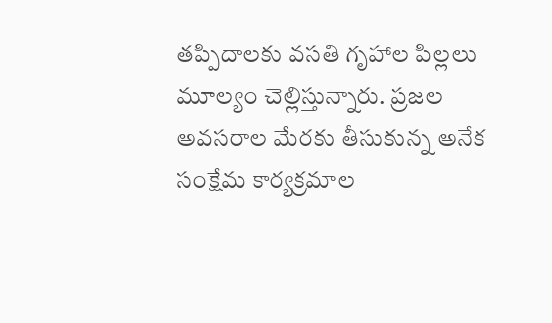తప్పిదాలకు వసతి గృహాల పిల్లలు మూల్యం చెల్లిస్తున్నారు. ప్రజల
అవసరాల మేరకు తీసుకున్న అనేక సంక్షేమ కార్యక్రమాల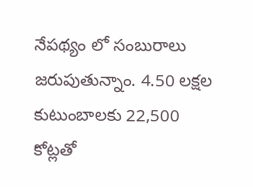నేపథ్యం లో సంబురాలు జరుపుతున్నాం. 4.50 లక్షల కుటుంబాలకు 22,500 కోట్లతో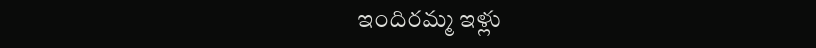ఇందిరమ్మ ఇళ్లు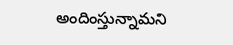అందింస్తున్నామని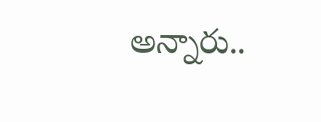అన్నారు..